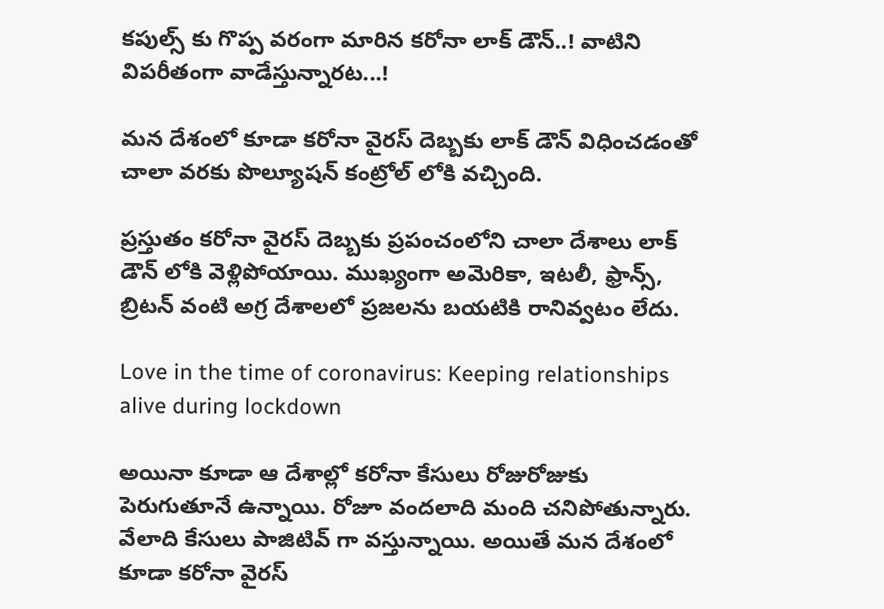కపుల్స్ కు గొప్ప వరంగా మారిన కరోనా లాక్ డౌన్..! వాటిని విపరీతంగా వాడేస్తున్నారట...!

మన దేశంలో కూడా కరోనా వైరస్ దెబ్బకు లాక్ డౌన్ విధించడంతో చాలా వరకు పొల్యూషన్ కంట్రోల్ లోకి వచ్చింది.

ప్రస్తుతం కరోనా వైరస్ దెబ్బకు ప్రపంచంలోని చాలా దేశాలు లాక్ డౌన్ లోకి వెళ్లిపోయాయి. ముఖ్యంగా అమెరికా, ఇటలీ, ఫ్రాన్స్, బ్రిటన్ వంటి అగ్ర దేశాలలో ప్రజలను బయటికి రానివ్వటం లేదు.

Love in the time of coronavirus: Keeping relationships alive during lockdown

అయినా కూడా ఆ దేశాల్లో కరోనా కేసులు రోజురోజుకు పెరుగుతూనే ఉన్నాయి. రోజూ వందలాది మంది చనిపోతున్నారు. వేలాది కేసులు పాజిటివ్ గా వస్తున్నాయి. అయితే మన దేశంలో కూడా కరోనా వైరస్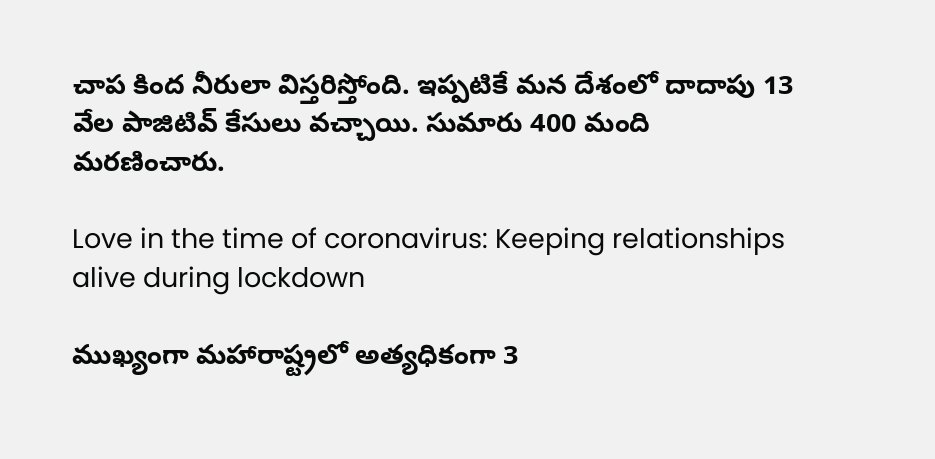చాప కింద నీరులా విస్తరిస్తోంది. ఇప్పటికే మన దేశంలో దాదాపు 13 వేల పాజిటివ్ కేసులు వచ్చాయి. సుమారు 400 మంది మరణించారు.

Love in the time of coronavirus: Keeping relationships alive during lockdown

ముఖ్యంగా మహారాష్ట్రలో అత్యధికంగా 3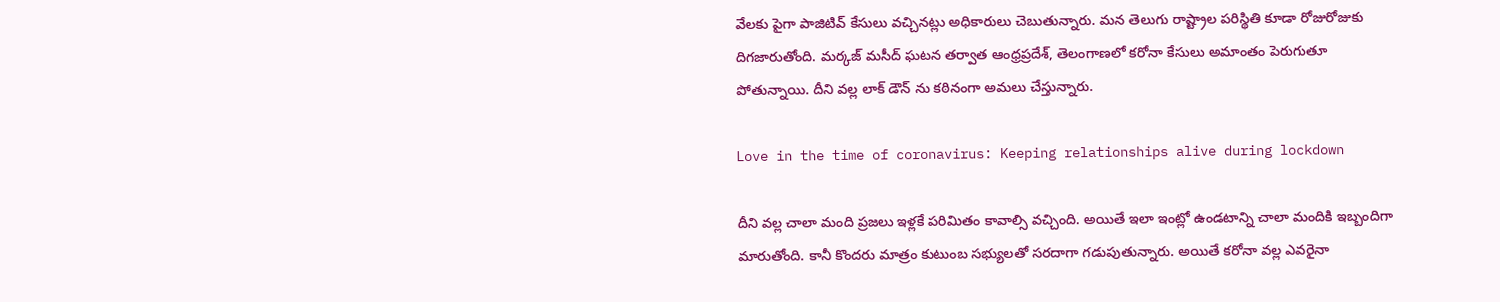వేలకు పైగా పాజిటివ్ కేసులు వచ్చినట్లు అధికారులు చెబుతున్నారు. మన తెలుగు రాష్ట్రాల పరిస్థితి కూడా రోజురోజుకు దిగజారుతోంది. మర్కజ్ మసీద్ ఘటన తర్వాత ఆంధ్రప్రదేశ్, తెలంగాణలో కరోనా కేసులు అమాంతం పెరుగుతూ పోతున్నాయి. దీని వల్ల లాక్ డౌన్ ను కఠినంగా అమలు చేస్తున్నారు.

Love in the time of coronavirus: Keeping relationships alive during lockdown

దీని వల్ల చాలా మంది ప్రజలు ఇళ్లకే పరిమితం కావాల్సి వచ్చింది. అయితే ఇలా ఇంట్లో ఉండటాన్ని చాలా మందికి ఇబ్బందిగా మారుతోంది. కానీ కొందరు మాత్రం కుటుంబ సభ్యులతో సరదాగా గడుపుతున్నారు. అయితే కరోనా వల్ల ఎవరైనా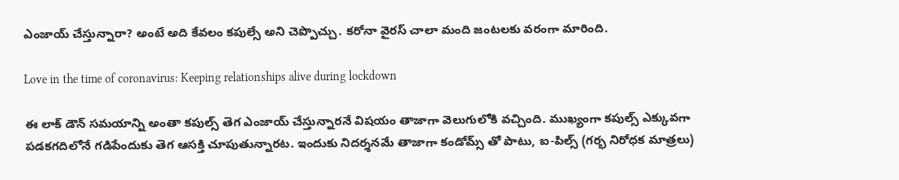ఎంజాయ్ చేస్తున్నారా? అంటే అది కేవలం కపుల్సే అని చెప్పొచ్చు. కరోనా వైరస్ చాలా మంది జంటలకు వరంగా మారింది.

Love in the time of coronavirus: Keeping relationships alive during lockdown

ఈ లాక్ డౌన్ సమయాన్ని అంతా కపుల్స్ తెగ ఎంజాయ్ చేస్తున్నారనే విషయం తాజాగా వెలుగులోకి వచ్చింది. ముఖ్యంగా కపుల్స్ ఎక్కువగా పడకగదిలోనే గడిపేందుకు తెగ ఆసక్తి చూపుతున్నారట. ఇందుకు నిదర్శనమే తాజాగా కండోమ్స్ తో పాటు, ఐ-పిల్స్ (గర్భ నిరోధక మాత్రలు)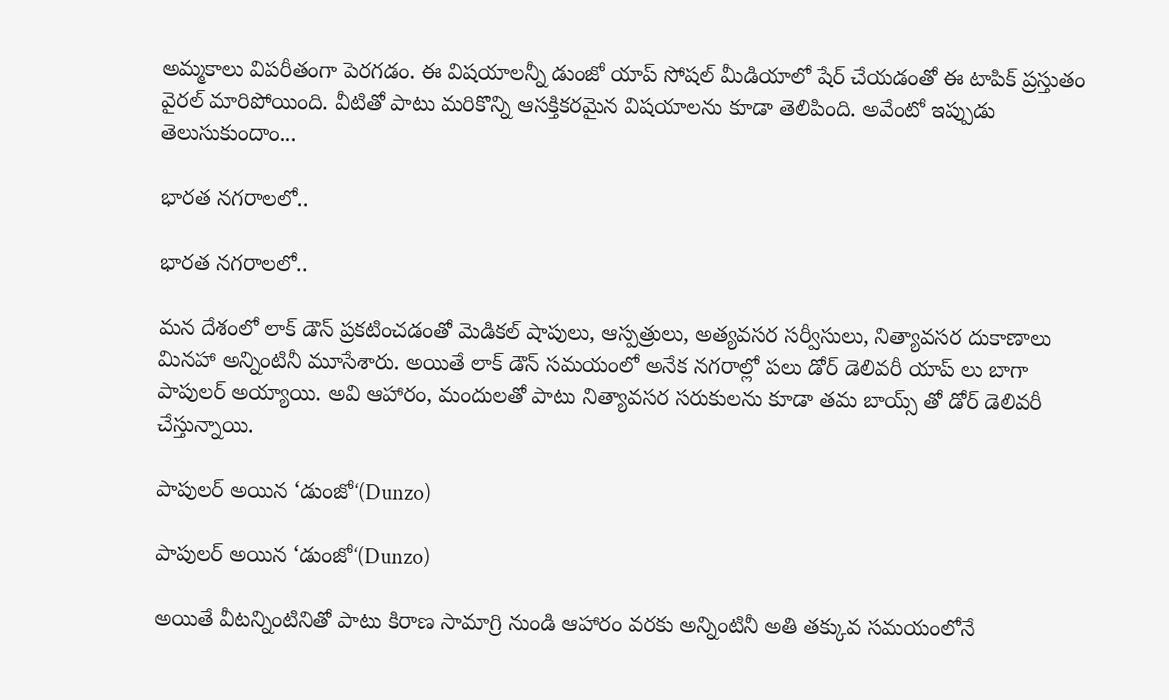అమ్మకాలు విపరీతంగా పెరగడం. ఈ విషయాలన్నీ డుంజో యాప్ సోషల్ మీడియాలో షేర్ చేయడంతో ఈ టాపిక్ ప్రస్తుతం వైరల్ మారిపోయింది. వీటితో పాటు మరికొన్ని ఆసక్తికరమైన విషయాలను కూడా తెలిపింది. అవేంటో ఇప్పుడు తెలుసుకుందాం...

భారత నగరాలలో..

భారత నగరాలలో..

మన దేశంలో లాక్ డౌన్ ప్రకటించడంతో మెడికల్ షాపులు, ఆస్పత్రులు, అత్యవసర సర్వీసులు, నిత్యావసర దుకాణాలు మినహా అన్నింటినీ మూసేశారు. అయితే లాక్ డౌన్ సమయంలో అనేక నగరాల్లో పలు డోర్ డెలివరీ యాప్ లు బాగా పాపులర్ అయ్యాయి. అవి ఆహారం, మందులతో పాటు నిత్యావసర సరుకులను కూడా తమ బాయ్స్ తో డోర్ డెలివరీ చేస్తున్నాయి.

పాపులర్ అయిన ‘డుంజో‘(Dunzo)

పాపులర్ అయిన ‘డుంజో‘(Dunzo)

అయితే వీటన్నింటినితో పాటు కిరాణ సామాగ్రి నుండి ఆహారం వరకు అన్నింటినీ అతి తక్కువ సమయంలోనే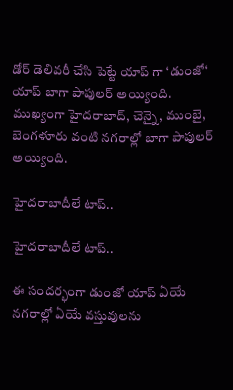డోర్ డెలివరీ చేసి పెట్టే యాప్ గా ‘డుంజో‘ యాప్ బాగా పాపులర్ అయ్యింది. ముఖ్యంగా హైదరాబాద్, చెన్నై, ముంబై, బెంగళూరు వంటి నగరాల్లో బాగా పాపులర్ అయ్యింది.

హైదరాబాదీలే టాప్..

హైదరాబాదీలే టాప్..

ఈ సందర్భంగా డుంజో యాప్ ఏయే నగరాల్లో ఏయే వస్తువులను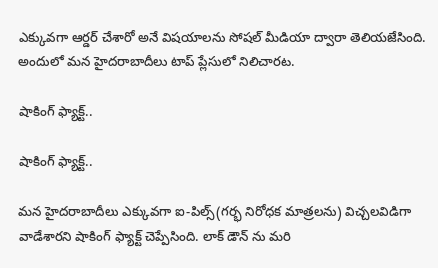ఎక్కువగా ఆర్డర్ చేశారో అనే విషయాలను సోషల్ మీడియా ద్వారా తెలియజేసింది. అందులో మన హైదరాబాదీలు టాప్ ప్లేసులో నిలిచారట.

షాకింగ్ ఫ్యాక్ట్..

షాకింగ్ ఫ్యాక్ట్..

మన హైదరాబాదీలు ఎక్కువగా ఐ-పిల్స్(గర్భ నిరోధక మాత్రలను) విచ్చలవిడిగా వాడేశారని షాకింగ్ ఫ్యాక్ట్ చెప్పేసింది. లాక్ డౌన్ ను మరి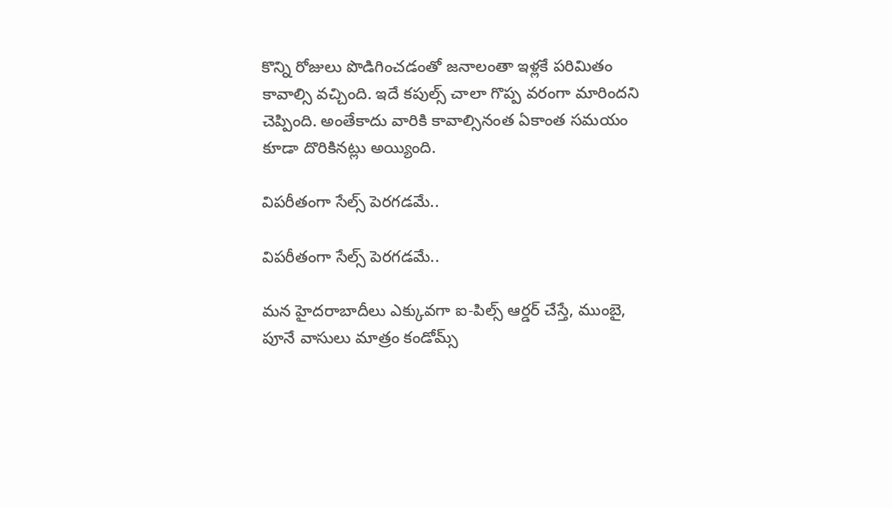కొన్ని రోజులు పొడిగించడంతో జనాలంతా ఇళ్లకే పరిమితం కావాల్సి వచ్చింది. ఇదే కపుల్స్ చాలా గొప్ప వరంగా మారిందని చెప్పింది. అంతేకాదు వారికి కావాల్సినంత ఏకాంత సమయం కూడా దొరికినట్లు అయ్యింది.

విపరీతంగా సేల్స్ పెరగడమే..

విపరీతంగా సేల్స్ పెరగడమే..

మన హైదరాబాదీలు ఎక్కువగా ఐ-పిల్స్ ఆర్డర్ చేస్తే, ముంబై, పూనే వాసులు మాత్రం కండోమ్స్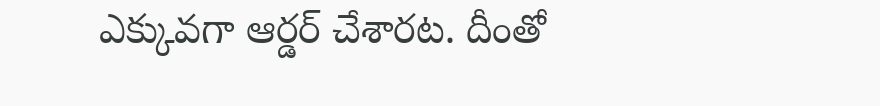ఎక్కువగా ఆర్డర్ చేశారట. దీంతో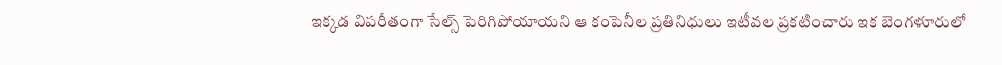ఇక్కడ విపరీతంగా సేల్స్ పెరిగిపోయాయని ఆ కంపెనీల ప్రతినిధులు ఇటీవల ప్రకటించారు ఇక బెంగళూరులో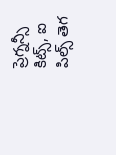ప్రెగ్నన్సీ కిట్స్, ఐ పిల్స్ తెగ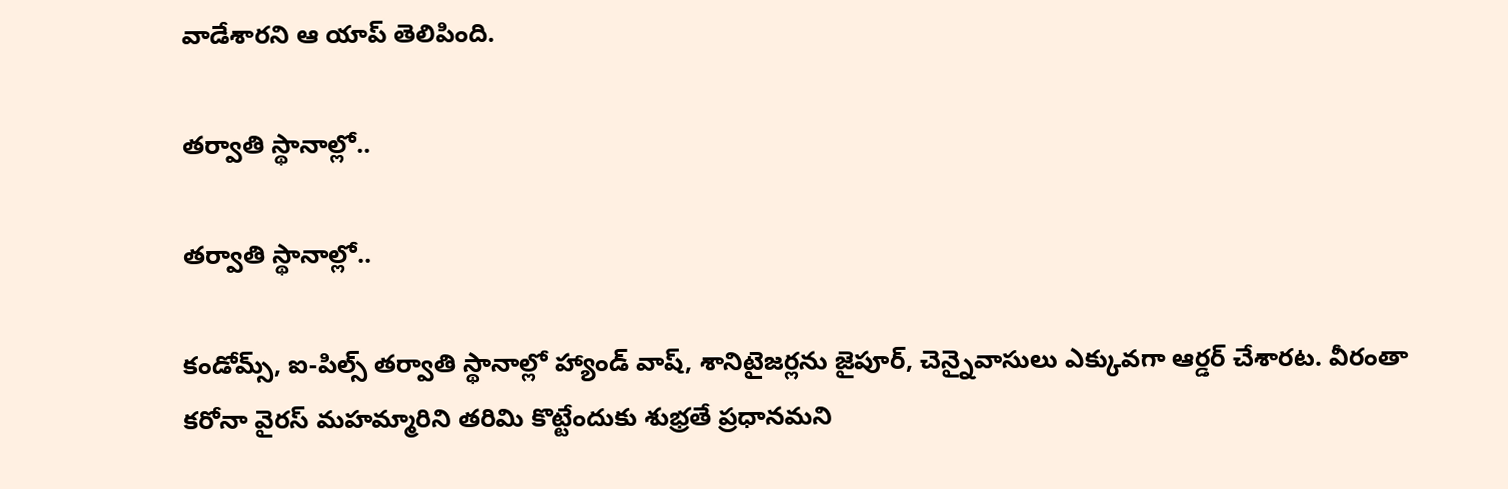వాడేశారని ఆ యాప్ తెలిపింది.

తర్వాతి స్థానాల్లో..

తర్వాతి స్థానాల్లో..

కండోమ్స్, ఐ-పిల్స్ తర్వాతి స్థానాల్లో హ్యాండ్ వాష్, శానిటైజర్లను జైపూర్, చెన్నైవాసులు ఎక్కువగా ఆర్డర్ చేశారట. వీరంతా కరోనా వైరస్ మహమ్మారిని తరిమి కొట్టేందుకు శుభ్రతే ప్రధానమని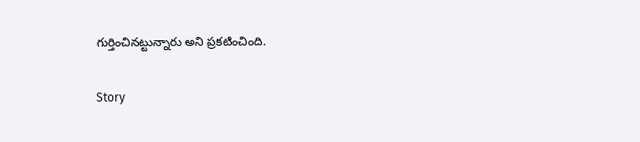గుర్తించినట్టున్నారు అని ప్రకటించింది.

Story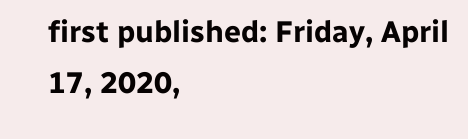first published: Friday, April 17, 2020,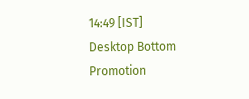14:49 [IST]
Desktop Bottom Promotion